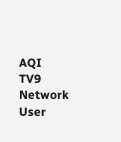AQI
TV9 Network
User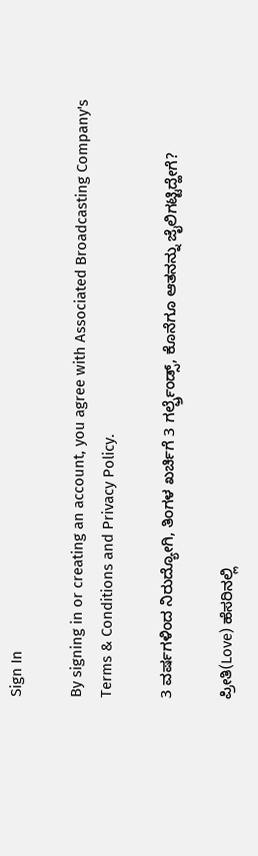Sign In

By signing in or creating an account, you agree with Associated Broadcasting Company's Terms & Conditions and Privacy Policy.

3 ವರ್ಷಗಳಿಂದ ನಿರುದ್ಯೋಗಿ, ತಿಂಗಳ ಖರ್ಚಿಗೆ 3 ಗರ್ಲ್ಫ್ರೆಂಡ್ಸ್, ಕೊನೆಗೂ ಆತನನ್ನು ಜೈಲಿಗಟ್ಟಿದ್ಹೇಗೆ?

ಪ್ರೀತಿ(Love) ಹೆಸರಿನಲ್ಲಿ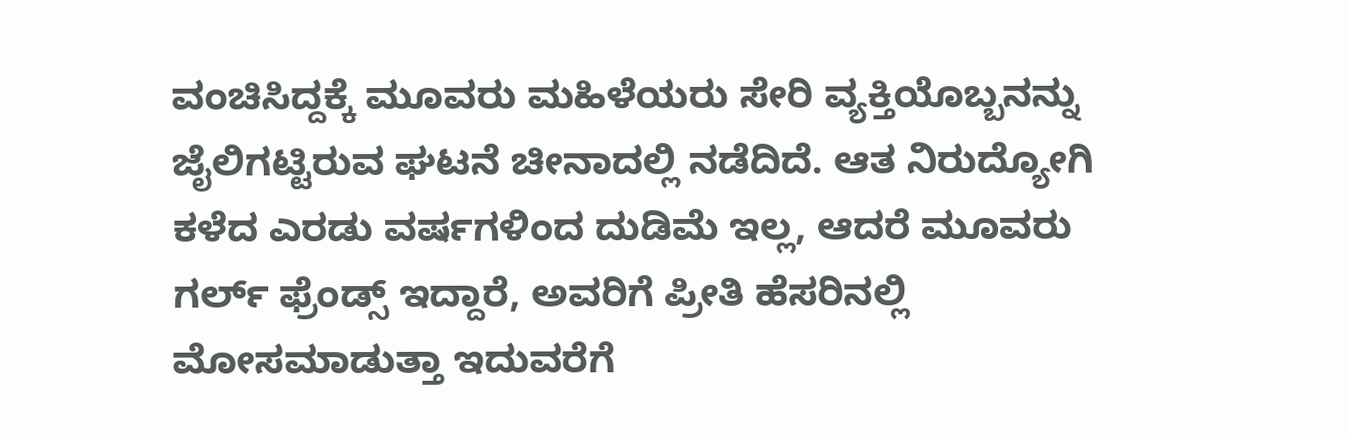ವಂಚಿಸಿದ್ದಕ್ಕೆ ಮೂವರು ಮಹಿಳೆಯರು ಸೇರಿ ವ್ಯಕ್ತಿಯೊಬ್ಬನನ್ನು ಜೈಲಿಗಟ್ಟಿರುವ ಘಟನೆ ಚೀನಾದಲ್ಲಿ ನಡೆದಿದೆ. ಆತ ನಿರುದ್ಯೋಗಿ ಕಳೆದ ಎರಡು ವರ್ಷಗಳಿಂದ ದುಡಿಮೆ ಇಲ್ಲ, ಆದರೆ ಮೂವರು ಗರ್ಲ್ ಫ್ರೆಂಡ್ಸ್ ಇದ್ದಾರೆ, ಅವರಿಗೆ ಪ್ರೀತಿ ಹೆಸರಿನಲ್ಲಿ ಮೋಸಮಾಡುತ್ತಾ ಇದುವರೆಗೆ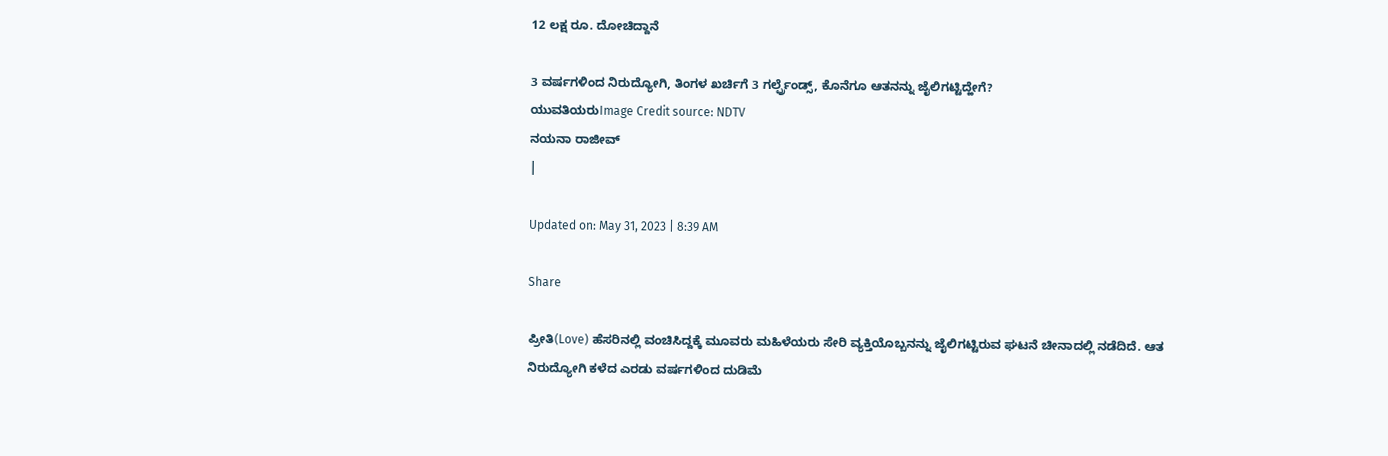12 ಲಕ್ಷ ರೂ. ದೋಚಿದ್ದಾನೆ

3 ವರ್ಷಗಳಿಂದ ನಿರುದ್ಯೋಗಿ, ತಿಂಗಳ ಖರ್ಚಿಗೆ 3 ಗರ್ಲ್ಫ್ರೆಂಡ್ಸ್, ಕೊನೆಗೂ ಆತನನ್ನು ಜೈಲಿಗಟ್ಟಿದ್ಹೇಗೆ?
ಯುವತಿಯರುImage Credit source: NDTV
ನಯನಾ ರಾಜೀವ್
|

Updated on: May 31, 2023 | 8:39 AM

Share

ಪ್ರೀತಿ(Love) ಹೆಸರಿನಲ್ಲಿ ವಂಚಿಸಿದ್ದಕ್ಕೆ ಮೂವರು ಮಹಿಳೆಯರು ಸೇರಿ ವ್ಯಕ್ತಿಯೊಬ್ಬನನ್ನು ಜೈಲಿಗಟ್ಟಿರುವ ಘಟನೆ ಚೀನಾದಲ್ಲಿ ನಡೆದಿದೆ. ಆತ ನಿರುದ್ಯೋಗಿ ಕಳೆದ ಎರಡು ವರ್ಷಗಳಿಂದ ದುಡಿಮೆ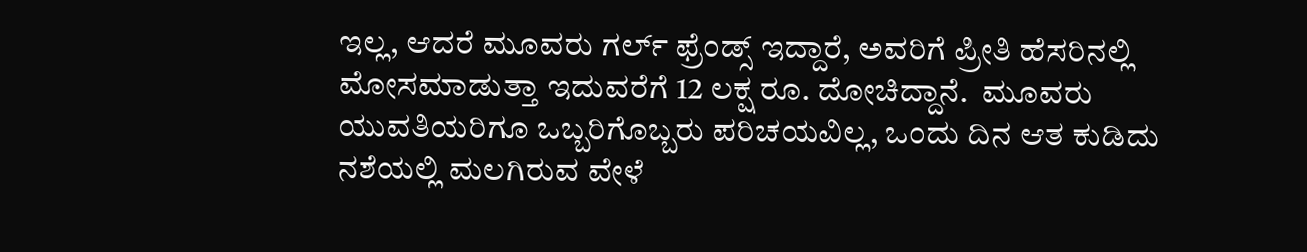ಇಲ್ಲ, ಆದರೆ ಮೂವರು ಗರ್ಲ್ ಫ್ರೆಂಡ್ಸ್ ಇದ್ದಾರೆ, ಅವರಿಗೆ ಪ್ರೀತಿ ಹೆಸರಿನಲ್ಲಿ ಮೋಸಮಾಡುತ್ತಾ ಇದುವರೆಗೆ 12 ಲಕ್ಷ ರೂ. ದೋಚಿದ್ದಾನೆ.  ಮೂವರು ಯುವತಿಯರಿಗೂ ಒಬ್ಬರಿಗೊಬ್ಬರು ಪರಿಚಯವಿಲ್ಲ, ಒಂದು ದಿನ ಆತ ಕುಡಿದು ನಶೆಯಲ್ಲಿ ಮಲಗಿರುವ ವೇಳೆ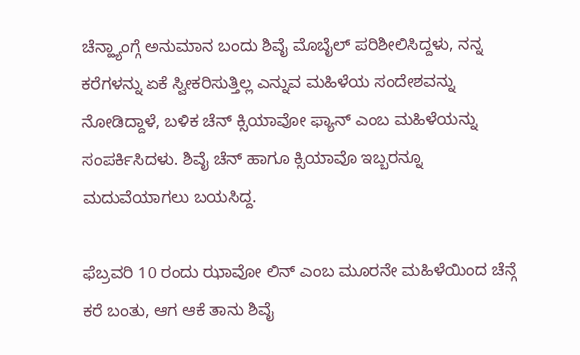ಚೆನ್ಹ್ಯಾಂಗ್ಗೆ ಅನುಮಾನ ಬಂದು ಶಿವೈ ಮೊಬೈಲ್ ಪರಿಶೀಲಿಸಿದ್ದಳು, ನನ್ನ ಕರೆಗಳನ್ನು ಏಕೆ ಸ್ವೀಕರಿಸುತ್ತಿಲ್ಲ ಎನ್ನುವ ಮಹಿಳೆಯ ಸಂದೇಶವನ್ನು ನೋಡಿದ್ದಾಳೆ, ಬಳಿಕ ಚೆನ್ ಕ್ಸಿಯಾವೋ ಫ್ಯಾನ್ ಎಂಬ ಮಹಿಳೆಯನ್ನು ಸಂಪರ್ಕಿಸಿದಳು. ಶಿವೈ ಚೆನ್ ಹಾಗೂ ಕ್ಸಿಯಾವೊ ಇಬ್ಬರನ್ನೂ ಮದುವೆಯಾಗಲು ಬಯಸಿದ್ದ.

ಫೆಬ್ರವರಿ 10 ರಂದು ಝಾವೋ ಲಿನ್ ಎಂಬ ಮೂರನೇ ಮಹಿಳೆಯಿಂದ ಚೆನ್ಗೆ ಕರೆ ಬಂತು, ಆಗ ಆಕೆ ತಾನು ಶಿವೈ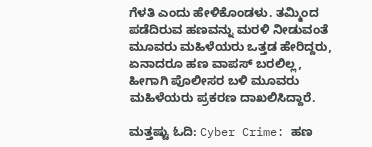ಗೆಳತಿ ಎಂದು ಹೇಳಿಕೊಂಡಳು. ತಮ್ಮಿಂದ ಪಡೆದಿರುವ ಹಣವನ್ನು ಮರಳಿ ನೀಡುವಂತೆ ಮೂವರು ಮಹಿಳೆಯರು ಒತ್ತಡ ಹೇರಿದ್ದರು, ಏನಾದರೂ ಹಣ ವಾಪಸ್ ಬರಲಿಲ್ಲ, ಹೀಗಾಗಿ ಪೊಲೀಸರ ಬಳಿ ಮೂವರು ಮಹಿಳೆಯರು ಪ್ರಕರಣ ದಾಖಲಿಸಿದ್ದಾರೆ.

ಮತ್ತಷ್ಟು ಓದಿ: Cyber Crime: ಹಣ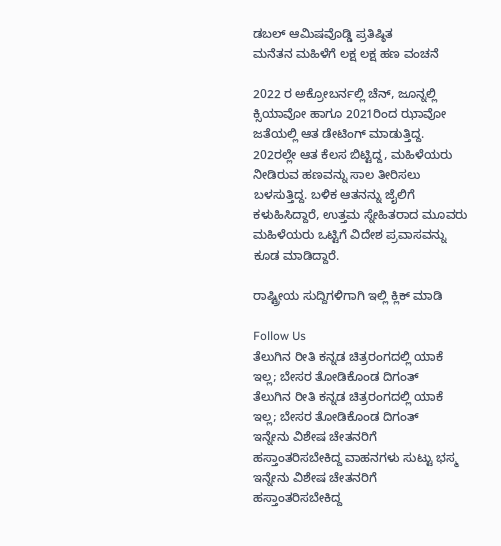ಡಬಲ್ ಆಮಿಷವೊಡ್ಡಿ ಪ್ರತಿಷ್ಠಿತ ಮನೆತನ ‌ಮಹಿಳೆಗೆ ಲಕ್ಷ ಲಕ್ಷ ಹಣ ವಂಚನೆ

2022 ರ ಅಕ್ರೋಬರ್ನಲ್ಲಿ ಚೆನ್, ಜೂನ್ನಲ್ಲಿ ಕ್ಸಿಯಾವೋ ಹಾಗೂ 2021ರಿಂದ ಝಾವೋ ಜತೆಯಲ್ಲಿ ಆತ ಡೇಟಿಂಗ್ ಮಾಡುತ್ತಿದ್ದ. 202ರಲ್ಲೇ ಆತ ಕೆಲಸ ಬಿಟ್ಟಿದ್ದ, ಮಹಿಳೆಯರು ನೀಡಿರುವ ಹಣವನ್ನು ಸಾಲ ತೀರಿಸಲು ಬಳಸುತ್ತಿದ್ದ. ಬಳಿಕ ಆತನನ್ನು ಜೈಲಿಗೆ ಕಳುಹಿಸಿದ್ದಾರೆ, ಉತ್ತಮ ಸ್ನೇಹಿತರಾದ ಮೂವರು ಮಹಿಳೆಯರು ಒಟ್ಟಿಗೆ ವಿದೇಶ ಪ್ರವಾಸವನ್ನು ಕೂಡ ಮಾಡಿದ್ದಾರೆ.

ರಾಷ್ಟ್ರೀಯ ಸುದ್ದಿಗಳಿಗಾಗಿ ಇಲ್ಲಿ ಕ್ಲಿಕ್ ಮಾಡಿ

Follow Us
ತೆಲುಗಿನ ರೀತಿ ಕನ್ನಡ ಚಿತ್ರರಂಗದಲ್ಲಿ ಯಾಕೆ ಇಲ್ಲ; ಬೇಸರ ತೋಡಿಕೊಂಡ ದಿಗಂತ್
ತೆಲುಗಿನ ರೀತಿ ಕನ್ನಡ ಚಿತ್ರರಂಗದಲ್ಲಿ ಯಾಕೆ ಇಲ್ಲ; ಬೇಸರ ತೋಡಿಕೊಂಡ ದಿಗಂತ್
ಇನ್ನೇನು ವಿಶೇಷ ಚೇತನರಿಗೆ ಹಸ್ತಾಂತರಿಸಬೇಕಿದ್ದ ವಾಹನಗಳು ಸುಟ್ಟು ಭಸ್ಮ
ಇನ್ನೇನು ವಿಶೇಷ ಚೇತನರಿಗೆ ಹಸ್ತಾಂತರಿಸಬೇಕಿದ್ದ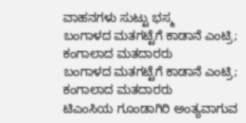ವಾಹನಗಳು ಸುಟ್ಟು ಭಸ್ಮ
ಬಂಗಾಳದ ಮತಗಟ್ಟೆಗೆ ಕಾಡಾನೆ ಎಂಟ್ರಿ; ಕಂಗಾಲಾದ ಮತದಾರರು
ಬಂಗಾಳದ ಮತಗಟ್ಟೆಗೆ ಕಾಡಾನೆ ಎಂಟ್ರಿ; ಕಂಗಾಲಾದ ಮತದಾರರು
ಟಿಎಂಸಿಯ ಗೂಂಡಾಗಿರಿ ಅಂತ್ಯವಾಗುವ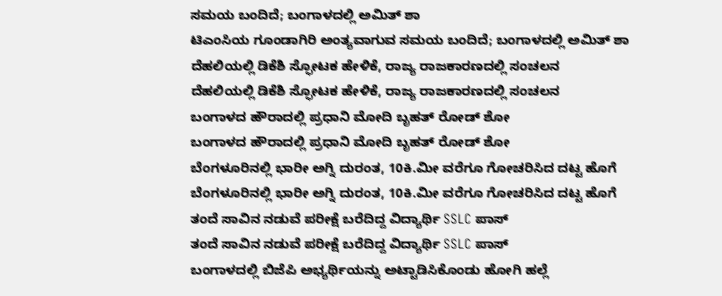ಸಮಯ ಬಂದಿದೆ; ಬಂಗಾಳದಲ್ಲಿ ಅಮಿತ್ ಶಾ
ಟಿಎಂಸಿಯ ಗೂಂಡಾಗಿರಿ ಅಂತ್ಯವಾಗುವ ಸಮಯ ಬಂದಿದೆ; ಬಂಗಾಳದಲ್ಲಿ ಅಮಿತ್ ಶಾ
ದೆಹಲಿಯಲ್ಲಿ ಡಿಕೆಶಿ ಸ್ಫೋಟಕ ಹೇಳಿಕೆ, ರಾಜ್ಯ ರಾಜಕಾರಣದಲ್ಲಿ ಸಂಚಲನ
ದೆಹಲಿಯಲ್ಲಿ ಡಿಕೆಶಿ ಸ್ಫೋಟಕ ಹೇಳಿಕೆ, ರಾಜ್ಯ ರಾಜಕಾರಣದಲ್ಲಿ ಸಂಚಲನ
ಬಂಗಾಳದ ಹೌರಾದಲ್ಲಿ ಪ್ರಧಾನಿ ಮೋದಿ ಬೃಹತ್ ರೋಡ್ ಶೋ
ಬಂಗಾಳದ ಹೌರಾದಲ್ಲಿ ಪ್ರಧಾನಿ ಮೋದಿ ಬೃಹತ್ ರೋಡ್ ಶೋ
ಬೆಂಗಳೂರಿನಲ್ಲಿ ಭಾರೀ ಅಗ್ನಿ ದುರಂತ, 10ಕಿ.ಮೀ ವರೆಗೂ ಗೋಚರಿಸಿದ ದಟ್ಟ ಹೊಗೆ
ಬೆಂಗಳೂರಿನಲ್ಲಿ ಭಾರೀ ಅಗ್ನಿ ದುರಂತ, 10ಕಿ.ಮೀ ವರೆಗೂ ಗೋಚರಿಸಿದ ದಟ್ಟ ಹೊಗೆ
ತಂದೆ ಸಾವಿನ ನಡುವೆ ಪರೀಕ್ಷೆ ಬರೆದಿದ್ದ ವಿದ್ಯಾರ್ಥಿ SSLC ಪಾಸ್
ತಂದೆ ಸಾವಿನ ನಡುವೆ ಪರೀಕ್ಷೆ ಬರೆದಿದ್ದ ವಿದ್ಯಾರ್ಥಿ SSLC ಪಾಸ್
ಬಂಗಾಳದಲ್ಲಿ ಬಿಜೆಪಿ ಅಭ್ಯರ್ಥಿಯನ್ನು ಅಟ್ಟಾಡಿಸಿಕೊಂಡು ಹೋಗಿ ಹಲ್ಲೆ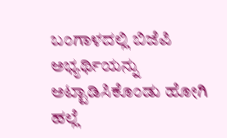ಬಂಗಾಳದಲ್ಲಿ ಬಿಜೆಪಿ ಅಭ್ಯರ್ಥಿಯನ್ನು ಅಟ್ಟಾಡಿಸಿಕೊಂಡು ಹೋಗಿ ಹಲ್ಲೆ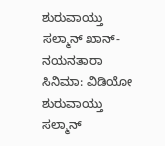ಶುರುವಾಯ್ತು ಸಲ್ಮಾನ್ ಖಾನ್-ನಯನತಾರಾ ಸಿನಿಮಾ: ವಿಡಿಯೋ
ಶುರುವಾಯ್ತು ಸಲ್ಮಾನ್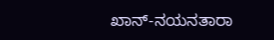ಖಾನ್-ನಯನತಾರಾ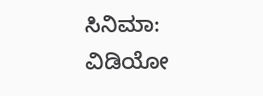ಸಿನಿಮಾ: ವಿಡಿಯೋ